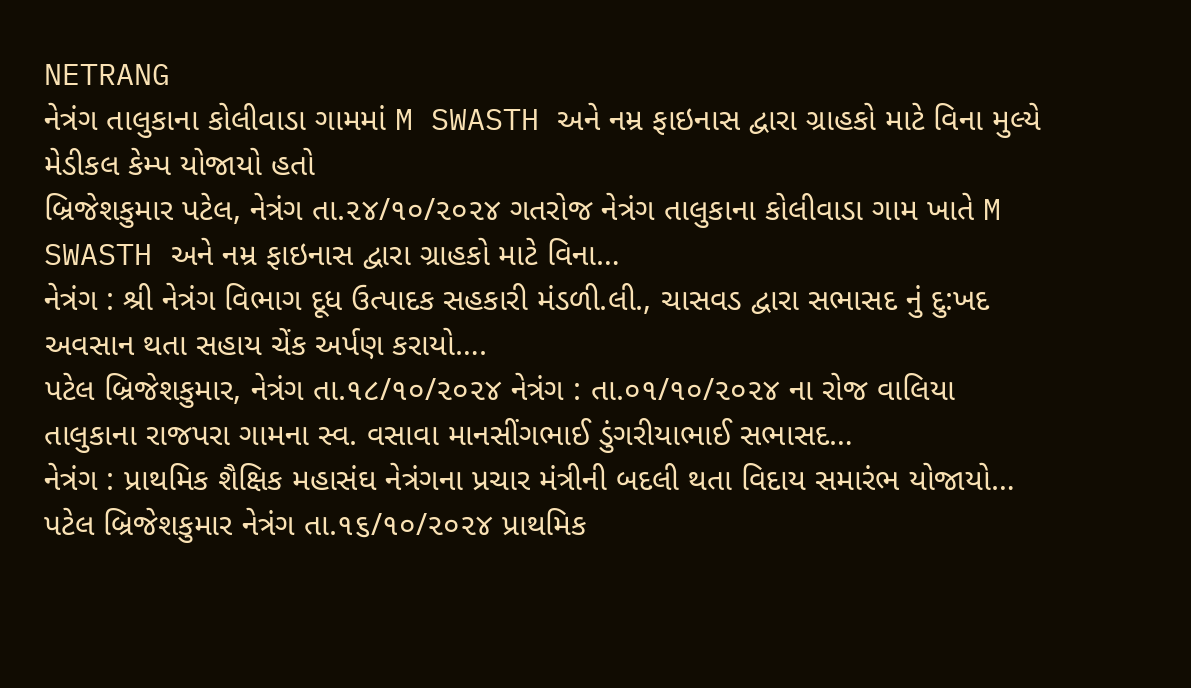NETRANG
નેત્રંગ તાલુકાના કોલીવાડા ગામમાં M SWASTH અને નમ્ર ફાઇનાસ દ્વારા ગ્રાહકો માટે વિના મુલ્યે મેડીકલ કેમ્પ યોજાયો હતો
બ્રિજેશકુમાર પટેલ, નેત્રંગ તા.૨૪/૧૦/૨૦૨૪ ગતરોજ નેત્રંગ તાલુકાના કોલીવાડા ગામ ખાતે M SWASTH અને નમ્ર ફાઇનાસ દ્વારા ગ્રાહકો માટે વિના…
નેત્રંગ : શ્રી નેત્રંગ વિભાગ દૂધ ઉત્પાદક સહકારી મંડળી.લી., ચાસવડ દ્વારા સભાસદ નું દુ:ખદ અવસાન થતા સહાય ચેંક અર્પણ કરાયો….
પટેલ બ્રિજેશકુમાર, નેત્રંગ તા.૧૮/૧૦/૨૦૨૪ નેત્રંગ : તા.૦૧/૧૦/૨૦૨૪ ના રોજ વાલિયા તાલુકાના રાજપરા ગામના સ્વ. વસાવા માનસીંગભાઈ ડુંગરીયાભાઈ સભાસદ…
નેત્રંગ : પ્રાથમિક શૈક્ષિક મહાસંઘ નેત્રંગના પ્રચાર મંત્રીની બદલી થતા વિદાય સમારંભ યોજાયો…
પટેલ બ્રિજેશકુમાર નેત્રંગ તા.૧૬/૧૦/૨૦૨૪ પ્રાથમિક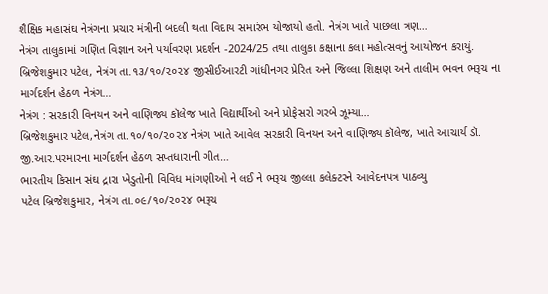શૈક્ષિક મહાસંઘ નેત્રંગના પ્રચાર મંત્રીની બદલી થતા વિદાય સમારંભ યોજાયો હતો. નેત્રંગ ખાતે પાછલા ત્રણ…
નેત્રંગ તાલુકામાં ગણિત વિજ્ઞાન અને પર્યાવરણ પ્રદર્શન -2024/25 તથા તાલુકા કક્ષાના કલા મહોત્સવનું આયોજન કરાયું.
બ્રિજેશકુમાર પટેલ, નેત્રંગ તા.૧૩/૧૦/૨૦૨૪ જીસીઈઆરટી ગાંધીનગર પ્રેરિત અને જિલ્લા શિક્ષણ અને તાલીમ ભવન ભરૂચ ના માર્ગદર્શન હેઠળ નેત્રંગ…
નેત્રંગ : સરકારી વિનયન અને વાણિજ્ય કૉલેજ ખાતે વિદ્યાર્થીઓ અને પ્રોફેસરો ગરબે ઝૂમ્યા…
બ્રિજેશકુમાર પટેલ,નેત્રંગ તા.૧૦/૧૦/૨૦૨૪ નેત્રંગ ખાતે આવેલ સરકારી વિનયન અને વાણિજ્ય કૉલેજ, ખાતે આચાર્ય ડૉ. જી.આર.પરમારના માર્ગદર્શન હેઠળ સપ્તધારાની ગીત…
ભારતીય કિસાન સંઘ દ્રારા ખેડુતોની વિવિધ માંગણીઓ ને લઈ ને ભરૂચ જીલ્લા કલેક્ટરને આવેદનપત્ર પાઠવ્યુ
પટેલ બ્રિજેશકુમાર, નેત્રંગ તા.૦૯/૧૦/૨૦૨૪ ભરૂચ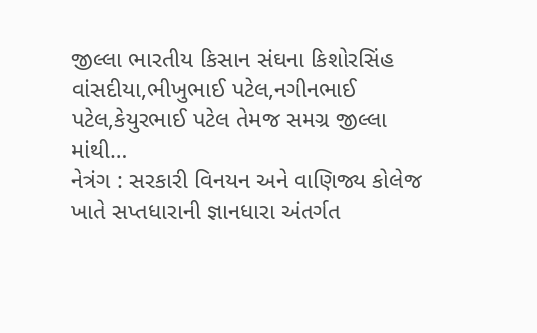જીલ્લા ભારતીય કિસાન સંઘના કિશોરસિંહ વાંસદીયા,ભીખુભાઈ પટેલ,નગીનભાઈ પટેલ,કેયુરભાઈ પટેલ તેમજ સમગ્ર જીલ્લા માંથી…
નેત્રંગ : સરકારી વિનયન અને વાણિજ્ય કોલેજ ખાતે સપ્તધારાની જ્ઞાનધારા અંતર્ગત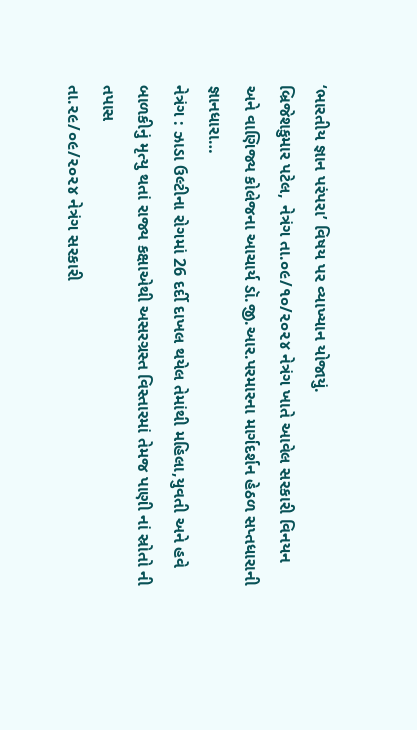‘ભારતીય જ્ઞાન પરંપરા’ વિષય પર વ્યાખ્યાન યોજાયું.
બ્રિજેશકુમાર પટેલ, નેત્રંગ તા.૦૯/૧૦/૨૦૨૪ નેત્રંગ ખાતે આવેલ સરકારી વિનયન અને વાણિજ્ય કોલેજના આચાર્ય ડૉ.જી.આર.પરમારના માર્ગદર્શન હેઠળ સપ્તધારાની જ્ઞાનધારા…
નેત્રંગ : ઝાડા ઉલ્ટીના રોગમાં 26 દર્દી દાખલ થયેલ તેમાંથી મહિલા,યુવતી અને હવે બાળકીનું મૃત્યુ થતાં રાજ્ય કક્ષાએથી અસરગ્રસ્ત વિસ્તારમાં તેમજ પાણી નાં સ્રોતો ની તપાસ
તા.૨૯/૦૯/૨૦૨૪ નેત્રંગ સરકારી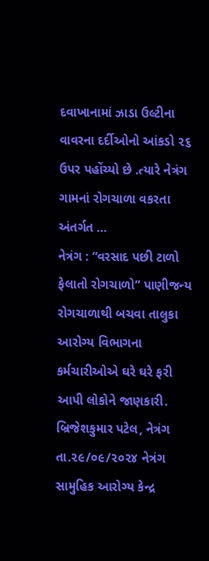દવાખાનામાં ઝાડા ઉલ્ટીના વાવરના દર્દીઓનો આંકડો ૨૬ ઉપર પહોંચ્યો છે .ત્યારે નેત્રંગ ગામનાં રોગચાળા વકરતા અંતર્ગત …
નેત્રંગ : “વરસાદ પછી ટાળો ફેલાતો રોગચાળો” પાણીજન્ય રોગચાળાથી બચવા તાલુકા આરોગ્ય વિભાગના કર્મચારીઓએ ઘરે ઘરે ફરી આપી લોકોને જાણકારી.
બ્રિજેશકુમાર પટેલ, નેત્રંગ તા.૨૯/૦૯/૨૦૨૪ નેત્રંગ સામુહિક આરોગ્ય કેન્દ્ર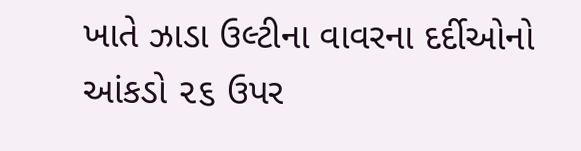ખાતે ઝાડા ઉલ્ટીના વાવરના દર્દીઓનો આંકડો ૨૬ ઉપર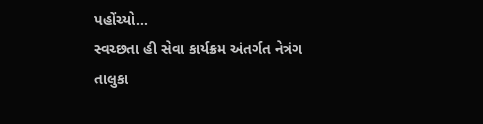પહોંચ્યો…
સ્વચ્છતા હી સેવા કાર્યક્રમ અંતર્ગત નેત્રંગ તાલુકા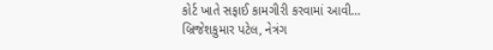કોર્ટ ખાતે સફાઈ કામગીરી કરવામાં આવી…
બ્રિજેશકુમાર પટેલ, નેત્રંગ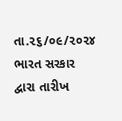તા.૨૬/૦૯/૨૦૨૪ ભારત સરકાર દ્વારા તારીખ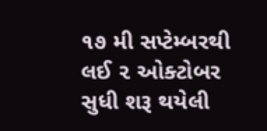૧૭ મી સપ્ટેમ્બરથી લઈ ૨ ઓક્ટોબર સુધી શરૂ થયેલી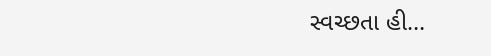સ્વચ્છતા હી…